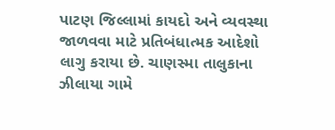પાટણ જિલ્લામાં કાયદો અને વ્યવસ્થા જાળવવા માટે પ્રતિબંધાત્મક આદેશો લાગુ કરાયા છે. ચાણસ્મા તાલુકાના ઝીલાયા ગામે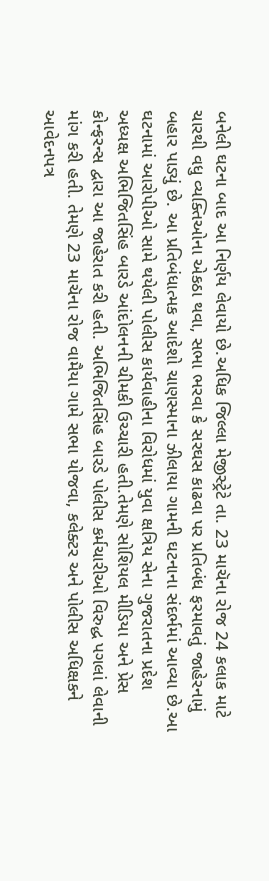બનેલી ઘટના બાદ આ નિર્ણય લેવાયો છે.અધિક જિલ્લા મેજીસ્ટ્રેટે તા. 23 માચૅના રોજ 24 કલાક માટે ચારથી વધુ વ્યક્તિઓના એકઠા થવા, સભા ભરવા કે સરઘસ કાઢવા પર પ્રતિબંધ ફરમાવતું જાહેરનામું બહાર પાડ્યું છે. આ પ્રતિબંધાત્મક આદેશો ચાણસ્માના ઝીલાયા ગામની ઘટનાના સંદર્ભમાં આવ્યા છે.આ ઘટનામાં આરોપીઓ સામે થયેલી પોલીસ કાર્યવાહીના વિરોધમાં યુવા ક્ષત્રિય સેના ગુજરાતના પ્રદેશ અધ્યક્ષ અભિજિતસિંહ બારડે આંદોલનની ચીમકી ઉચ્ચારી હતી.તેમણે સોશિયલ મીડિયા અને પ્રેસ કોન્ફરન્સ દ્વારા આ જાહેરાત કરી હતી. અભિજિતસિંહ બારડે પોલીસ કર્મચારીઓ વિરુદ્ધ પગલાં લેવાની માંગ કરી હતી. તેમણે 23 માચૅના રોજ વામૈયા ગામે સભા યોજવા, કલેક્ટર અને પોલીસ અધિક્ષકને આવેદનપત્ર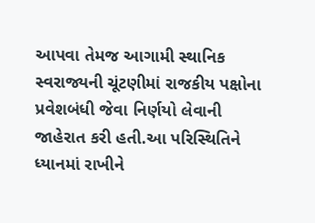આપવા તેમજ આગામી સ્થાનિક સ્વરાજ્યની ચૂંટણીમાં રાજકીય પક્ષોના પ્રવેશબંધી જેવા નિર્ણયો લેવાની જાહેરાત કરી હતી.આ પરિસ્થિતિને ધ્યાનમાં રાખીને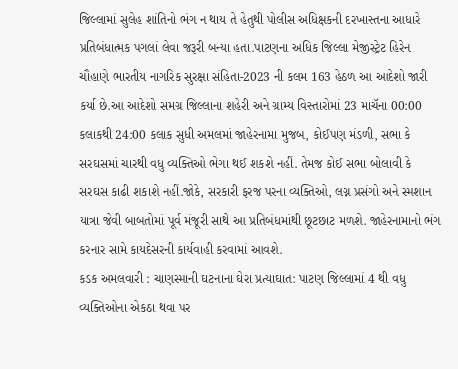જિલ્લામાં સુલેહ શાંતિનો ભંગ ન થાય તે હેતુથી પોલીસ અધિક્ષકની દરખાસ્તના આધારે પ્રતિબંધાત્મક પગલાં લેવા જરૂરી બન્યા હતા.પાટણના અધિક જિલ્લા મેજીસ્ટ્રેટ હિરેન ચૌહાણે ભારતીય નાગરિક સુરક્ષા સંહિતા-2023 ની કલમ 163 હેઠળ આ આદેશો જારી કર્યા છે.આ આદેશો સમગ્ર જિલ્લાના શહેરી અને ગ્રામ્ય વિસ્તારોમાં 23 માચૅના 00:00 કલાકથી 24:00 કલાક સુધી અમલમાં જાહેરનામા મુજબ, કોઈપણ મંડળી, સભા કે સરઘસમાં ચારથી વધુ વ્યક્તિઓ ભેગા થઈ શકશે નહીં. તેમજ કોઈ સભા બોલાવી કે સરઘસ કાઢી શકાશે નહીં.જોકે, સરકારી ફરજ પરના વ્યક્તિઓ, લગ્ન પ્રસંગો અને સ્મશાન યાત્રા જેવી બાબતોમાં પૂર્વ મંજૂરી સાથે આ પ્રતિબંધમાંથી છૂટછાટ મળશે. જાહેરનામાનો ભંગ કરનાર સામે કાયદેસરની કાર્યવાહી કરવામાં આવશે.
કડક અમલવારી : ચાણસ્માની ઘટનાના ઘેરા પ્રત્યાઘાત: પાટણ જિલ્લામાં 4 થી વધુ વ્યક્તિઓના એકઠા થવા પર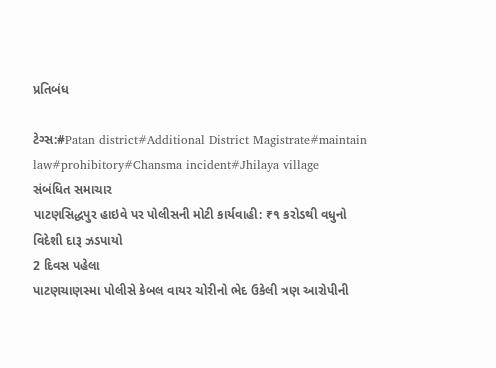પ્રતિબંધ

ટેગ્સ:#Patan district#Additional District Magistrate#maintain law#prohibitory#Chansma incident#Jhilaya village
સંબંધિત સમાચાર
પાટણસિદ્ધપુર હાઇવે પર પોલીસની મોટી કાર્યવાહી: ₹૧ કરોડથી વધુનો વિદેશી દારૂ ઝડપાયો
2 દિવસ પહેલા
પાટણચાણસ્મા પોલીસે કેબલ વાયર ચોરીનો ભેદ ઉકેલી ત્રણ આરોપીની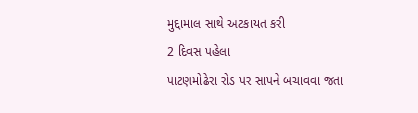મુદ્દામાલ સાથે અટકાયત કરી
2 દિવસ પહેલા
પાટણમોઢેરા રોડ પર સાપને બચાવવા જતા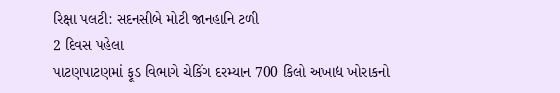રિક્ષા પલટી: સદનસીબે મોટી જાનહાનિ ટળી
2 દિવસ પહેલા
પાટણપાટણમાં ફૂડ વિભાગે ચેકિંગ દરમ્યાન 700 કિલો અખાદ્ય ખોરાકનો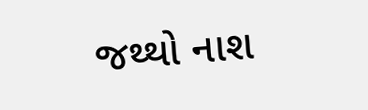જથ્થો નાશ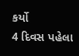કર્યો
4 દિવસ પહેલા